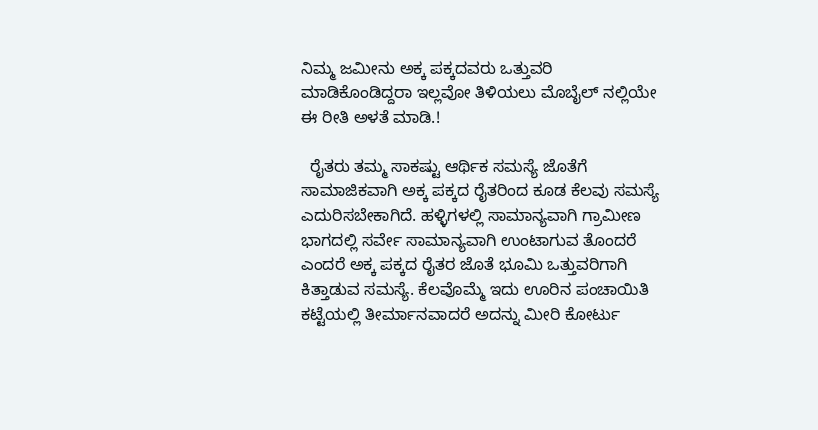ನಿಮ್ಮ ಜಮೀನು ಅಕ್ಕ ಪಕ್ಕದವರು ಒತ್ತುವರಿ ಮಾಡಿಕೊಂಡಿದ್ದರಾ ಇಲ್ಲವೋ ತಿಳಿಯಲು ಮೊಬೈಲ್ ನಲ್ಲಿಯೇ ಈ ರೀತಿ ಅಳತೆ ಮಾಡಿ.!

  ರೈತರು ತಮ್ಮ ಸಾಕಷ್ಟು ಆರ್ಥಿಕ ಸಮಸ್ಯೆ ಜೊತೆಗೆ ಸಾಮಾಜಿಕವಾಗಿ ಅಕ್ಕ ಪಕ್ಕದ ರೈತರಿಂದ ಕೂಡ ಕೆಲವು ಸಮಸ್ಯೆ ಎದುರಿಸಬೇಕಾಗಿದೆ. ಹಳ್ಳಿಗಳಲ್ಲಿ ಸಾಮಾನ್ಯವಾಗಿ ಗ್ರಾಮೀಣ ಭಾಗದಲ್ಲಿ ಸರ್ವೇ ಸಾಮಾನ್ಯವಾಗಿ ಉಂಟಾಗುವ ತೊಂದರೆ ಎಂದರೆ ಅಕ್ಕ ಪಕ್ಕದ ರೈತರ ಜೊತೆ ಭೂಮಿ ಒತ್ತುವರಿಗಾಗಿ ಕಿತ್ತಾಡುವ ಸಮಸ್ಯೆ. ಕೆಲವೊಮ್ಮೆ ಇದು ಊರಿನ ಪಂಚಾಯಿತಿ ಕಟ್ಟೆಯಲ್ಲಿ ತೀರ್ಮಾನವಾದರೆ ಅದನ್ನು ಮೀರಿ ಕೋರ್ಟು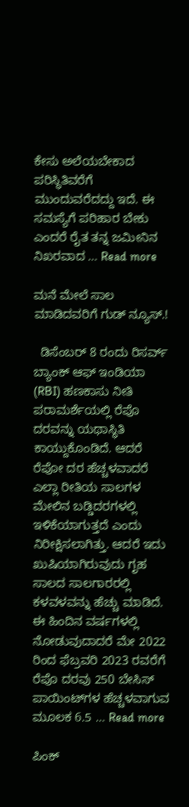ಕೇಸು ಅಲೆಯಬೇಕಾದ ಪರಿಸ್ಥಿತಿವರೆಗೆ ಮುಂದುವರೆದದ್ದು ಇದೆ. ಈ ಸಮಸ್ಯೆಗೆ ಪರಿಹಾರ ಬೇಕು ಎಂದರೆ ರೈತ ತನ್ನ ಜಮೀನಿನ ನಿಖರವಾದ … Read more

ಮನೆ ಮೇಲೆ ಸಾಲ ಮಾಡಿದವರಿಗೆ ಗುಡ್ ನ್ಯೂಸ್.!

  ಡಿಸೆಂಬರ್ 8 ರಂದು ರಿಸರ್ವ್ ಬ್ಯಾಂಕ್ ಆಫ್ ಇಂಡಿಯಾ (RBI) ಹಣಕಾಸು ನೀತಿ ಪರಾಮರ್ಶೆಯಲ್ಲಿ ರೆಪೊ ದರವನ್ನು ಯಥಾಸ್ಥಿತಿ ಕಾಯ್ದುಕೊಂಡಿದೆ. ಆದರೆ ರೆಪೋ ದರ ಹೆಚ್ಚಳವಾದರೆ ಎಲ್ಲಾ ರೀತಿಯ ಸಾಲಗಳ ಮೇಲಿನ ಬಡ್ಡಿದರಗಳಲ್ಲಿ ಇಳಿಕೆಯಾಗುತ್ತದೆ ಎಂದು ನಿರೀಕ್ಷಿಸಲಾಗಿತ್ತು. ಆದರೆ ಇದು ಖುಷಿಯಾಗಿರುವುದು ಗೃಹ ಸಾಲದ ಸಾಲಗಾರರಲ್ಲಿ ಕಳವಳವನ್ನು ಹೆಚ್ಚು ಮಾಡಿದೆ. ಈ ಹಿಂದಿನ ವರ್ಷಗಳಲ್ಲಿ ನೋಡುವುದಾದರೆ ಮೇ 2022 ರಿಂದ ಫೆಬ್ರವರಿ 2023 ರವರೆಗೆ ರೆಪೊ ದರವು 250 ಬೇಸಿಸ್ ಪಾಯಿಂಟ್‌ಗಳ ಹೆಚ್ಚಳವಾಗುವ ಮೂಲಕ 6.5 … Read more

ಪಿಂಕ್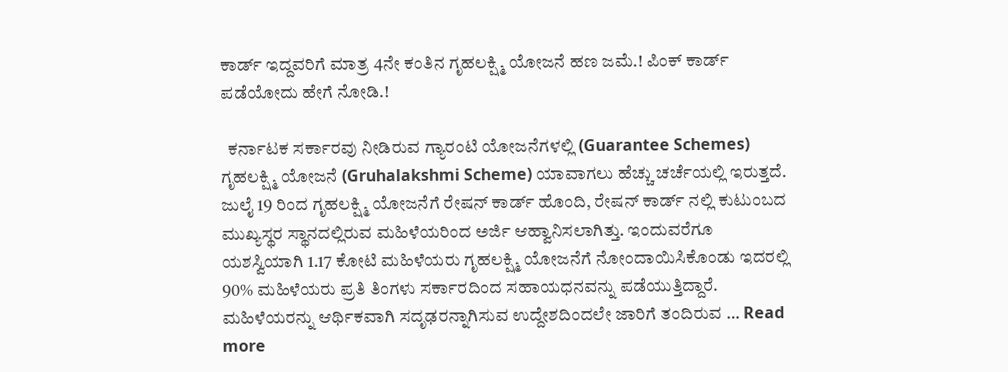ಕಾರ್ಡ್ ಇದ್ದವರಿಗೆ ಮಾತ್ರ 4ನೇ ಕಂತಿನ ಗೃಹಲಕ್ಷ್ಮಿ ಯೋಜನೆ ಹಣ ಜಮೆ.! ಪಿಂಕ್ ಕಾರ್ಡ್ ಪಡೆಯೋದು ಹೇಗೆ ನೋಡಿ.!

  ಕರ್ನಾಟಕ ಸರ್ಕಾರವು ನೀಡಿರುವ ಗ್ಯಾರಂಟಿ ಯೋಜನೆಗಳಲ್ಲಿ (Guarantee Schemes) ಗೃಹಲಕ್ಷ್ಮಿ ಯೋಜನೆ (Gruhalakshmi Scheme) ಯಾವಾಗಲು ಹೆಚ್ಚು ಚರ್ಚೆಯಲ್ಲಿ ಇರುತ್ತದೆ. ಜುಲೈ 19 ರಿಂದ ಗೃಹಲಕ್ಷ್ಮಿ ಯೋಜನೆಗೆ ರೇಷನ್ ಕಾರ್ಡ್ ಹೊಂದಿ, ರೇಷನ್ ಕಾರ್ಡ್ ನಲ್ಲಿ ಕುಟುಂಬದ ಮುಖ್ಯಸ್ಥರ ಸ್ಥಾನದಲ್ಲಿರುವ ಮಹಿಳೆಯರಿಂದ ಅರ್ಜಿ ಆಹ್ವಾನಿಸಲಾಗಿತ್ತು. ಇಂದುವರೆಗೂ ಯಶಸ್ವಿಯಾಗಿ 1.17 ಕೋಟಿ ಮಹಿಳೆಯರು ಗೃಹಲಕ್ಷ್ಮಿ ಯೋಜನೆಗೆ ನೋಂದಾಯಿಸಿಕೊಂಡು ಇದರಲ್ಲಿ 90% ಮಹಿಳೆಯರು ಪ್ರತಿ ತಿಂಗಳು ಸರ್ಕಾರದಿಂದ ಸಹಾಯಧನವನ್ನು ಪಡೆಯುತ್ತಿದ್ದಾರೆ. ಮಹಿಳೆಯರನ್ನು ಆರ್ಥಿಕವಾಗಿ ಸದೃಢರನ್ನಾಗಿಸುವ ಉದ್ದೇಶದಿಂದಲೇ ಜಾರಿಗೆ ತಂದಿರುವ … Read more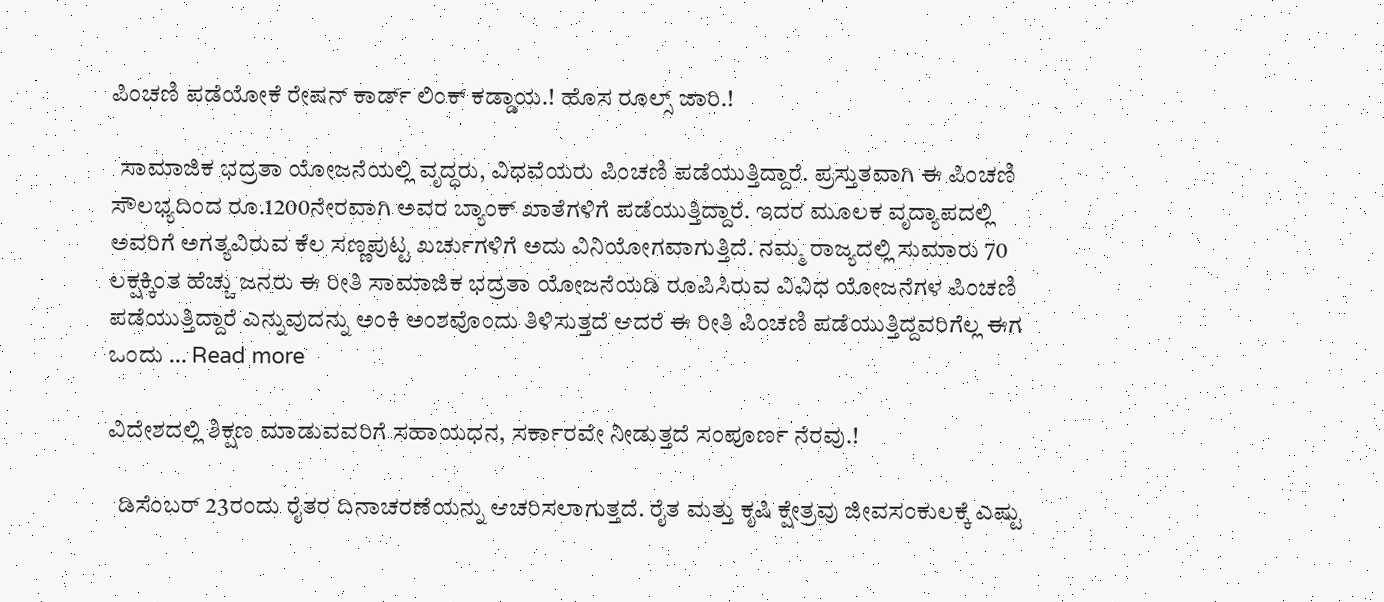ಪಿಂಚಣಿ ಪಡೆಯೋಕೆ ರೇಷನ್ ಕಾರ್ಡ್ ಲಿಂಕ್ ಕಡ್ಡಾಯ.! ಹೊಸ ರೂಲ್ಸ್ ಜಾರಿ.!

  ಸಾಮಾಜಿಕ ಭದ್ರತಾ ಯೋಜನೆಯಲ್ಲಿ ವೃದ್ಧರು, ವಿಧವೆಯರು ಪಿಂಚಣಿ ಪಡೆಯುತ್ತಿದ್ದಾರೆ. ಪ್ರಸ್ತುತವಾಗಿ ಈ ಪಿಂಚಣಿ ಸೌಲಭ್ಯದಿಂದ ರೂ.1200ನೇರವಾಗಿ ಅವರ ಬ್ಯಾಂಕ್ ಖಾತೆಗಳಿಗೆ ಪಡೆಯುತ್ತಿದ್ದಾರೆ. ಇದರ ಮೂಲಕ ವೃದ್ಯಾಪದಲ್ಲಿ ಅವರಿಗೆ ಅಗತ್ಯವಿರುವ ಕೆಲ ಸಣ್ಣಪುಟ್ಟ ಖರ್ಚುಗಳಿಗೆ ಅದು ವಿನಿಯೋಗವಾಗುತ್ತಿದೆ. ನಮ್ಮ ರಾಜ್ಯದಲ್ಲಿ ಸುಮಾರು 70 ಲಕ್ಷಕ್ಕಿಂತ ಹೆಚ್ಚು ಜನರು ಈ ರೀತಿ ಸಾಮಾಜಿಕ ಭದ್ರತಾ ಯೋಜನೆಯಡಿ ರೂಪಿಸಿರುವ ವಿವಿಧ ಯೋಜನೆಗಳ ಪಿಂಚಣಿ ಪಡೆಯುತ್ತಿದ್ದಾರೆ ಎನ್ನುವುದನ್ನು ಅಂಕಿ ಅಂಶವೊಂದು ತಿಳಿಸುತ್ತದೆ ಆದರೆ ಈ ರೀತಿ ಪಿಂಚಣಿ ಪಡೆಯುತ್ತಿದ್ದವರಿಗೆಲ್ಲ ಈಗ ಒಂದು … Read more

ವಿದೇಶದಲ್ಲಿ ಶಿಕ್ಷಣ ಮಾಡುವವರಿಗೆ ಸಹಾಯಧನ, ಸರ್ಕಾರವೇ ನೀಡುತ್ತದೆ ಸಂಪೂರ್ಣ ನೆರವು.!

  ಡಿಸೆಂಬರ್ 23ರಂದು ರೈತರ ದಿನಾಚರಣೆಯನ್ನು ಆಚರಿಸಲಾಗುತ್ತದೆ. ರೈತ ಮತ್ತು ಕೃಷಿ ಕ್ಷೇತ್ರವು ಜೀವಸಂಕುಲಕ್ಕೆ ಎಷ್ಟು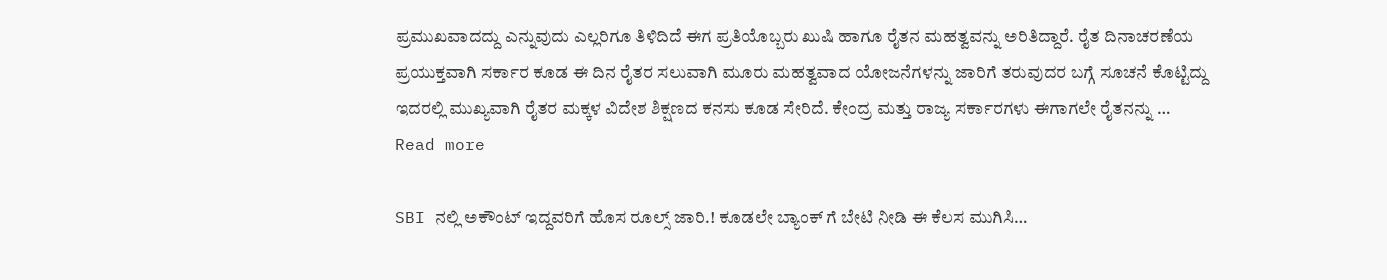ಪ್ರಮುಖವಾದದ್ದು ಎನ್ನುವುದು ಎಲ್ಲರಿಗೂ ತಿಳಿದಿದೆ ಈಗ ಪ್ರತಿಯೊಬ್ಬರು ಖುಷಿ ಹಾಗೂ ರೈತನ ಮಹತ್ವವನ್ನು ಅರಿತಿದ್ದಾರೆ. ರೈತ ದಿನಾಚರಣೆಯ ಪ್ರಯುಕ್ತವಾಗಿ ಸರ್ಕಾರ ಕೂಡ ಈ ದಿನ ರೈತರ ಸಲುವಾಗಿ ಮೂರು ಮಹತ್ವವಾದ ಯೋಜನೆಗಳನ್ನು ಜಾರಿಗೆ ತರುವುದರ ಬಗ್ಗೆ ಸೂಚನೆ ಕೊಟ್ಟಿದ್ದು ಇದರಲ್ಲಿ ಮುಖ್ಯವಾಗಿ ರೈತರ ಮಕ್ಕಳ ವಿದೇಶ ಶಿಕ್ಷಣದ ಕನಸು ಕೂಡ ಸೇರಿದೆ. ಕೇಂದ್ರ ಮತ್ತು ರಾಜ್ಯ ಸರ್ಕಾರಗಳು ಈಗಾಗಲೇ ರೈತನನ್ನು … Read more

SBI ನಲ್ಲಿ ಅಕೌಂಟ್ ಇದ್ದವರಿಗೆ ಹೊಸ ರೂಲ್ಸ್ ಜಾರಿ.! ಕೂಡಲೇ ಬ್ಯಾಂಕ್ ಗೆ ಬೇಟಿ ನೀಡಿ ಈ ಕೆಲಸ ಮುಗಿಸಿ…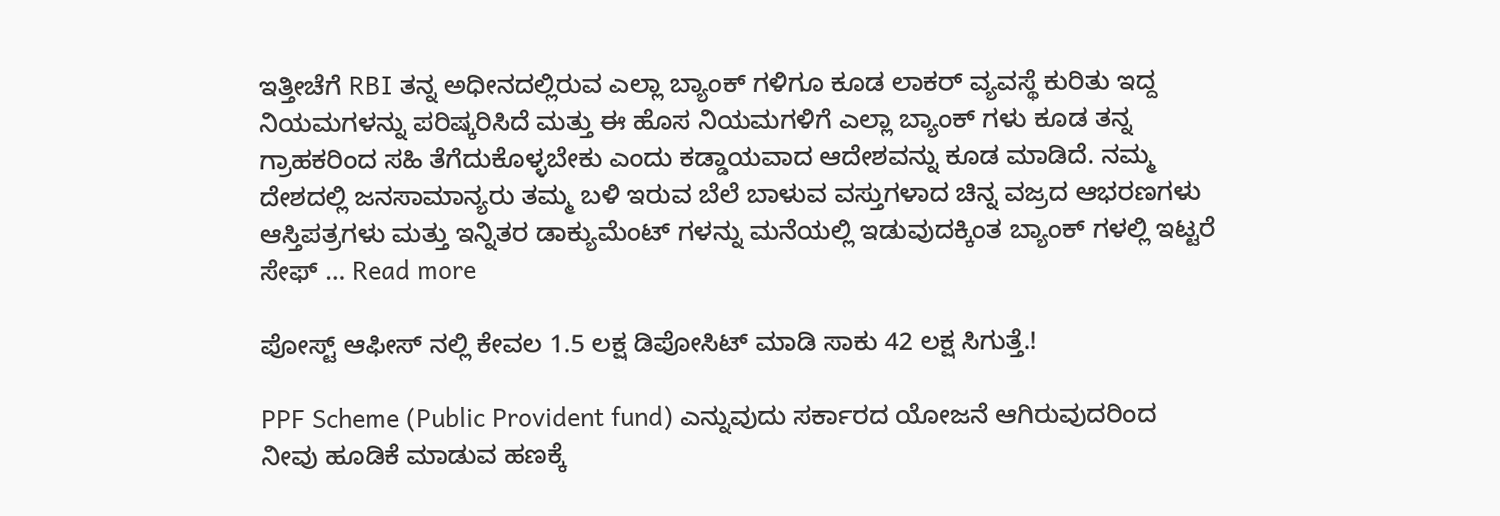ಇತ್ತೀಚೆಗೆ RBI ತನ್ನ ಅಧೀನದಲ್ಲಿರುವ ಎಲ್ಲಾ ಬ್ಯಾಂಕ್ ಗಳಿಗೂ ಕೂಡ ಲಾಕರ್ ವ್ಯವಸ್ಥೆ ಕುರಿತು ಇದ್ದ ನಿಯಮಗಳನ್ನು ಪರಿಷ್ಕರಿಸಿದೆ ಮತ್ತು ಈ ಹೊಸ ನಿಯಮಗಳಿಗೆ ಎಲ್ಲಾ ಬ್ಯಾಂಕ್ ಗಳು ಕೂಡ ತನ್ನ ಗ್ರಾಹಕರಿಂದ ಸಹಿ ತೆಗೆದುಕೊಳ್ಳಬೇಕು ಎಂದು ಕಡ್ಡಾಯವಾದ ಆದೇಶವನ್ನು ಕೂಡ ಮಾಡಿದೆ. ನಮ್ಮ ದೇಶದಲ್ಲಿ ಜನಸಾಮಾನ್ಯರು ತಮ್ಮ ಬಳಿ ಇರುವ ಬೆಲೆ ಬಾಳುವ ವಸ್ತುಗಳಾದ ಚಿನ್ನ ವಜ್ರದ ಆಭರಣಗಳು ಆಸ್ತಿಪತ್ರಗಳು ಮತ್ತು ಇನ್ನಿತರ ಡಾಕ್ಯುಮೆಂಟ್ ಗಳನ್ನು ಮನೆಯಲ್ಲಿ ಇಡುವುದಕ್ಕಿಂತ ಬ್ಯಾಂಕ್ ಗಳಲ್ಲಿ ಇಟ್ಟರೆ ಸೇಫ್ … Read more

ಪೋಸ್ಟ್ ಆಫೀಸ್ ನಲ್ಲಿ ಕೇವಲ 1.5 ಲಕ್ಷ ಡಿಪೋಸಿಟ್ ಮಾಡಿ ಸಾಕು 42 ಲಕ್ಷ ಸಿಗುತ್ತೆ.!

PPF Scheme (Public Provident fund) ಎನ್ನುವುದು ಸರ್ಕಾರದ ಯೋಜನೆ ಆಗಿರುವುದರಿಂದ ನೀವು ಹೂಡಿಕೆ ಮಾಡುವ ಹಣಕ್ಕೆ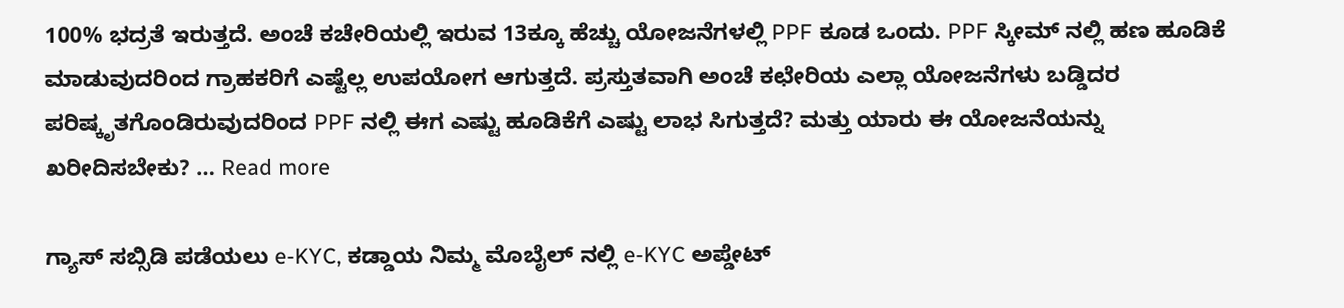100% ಭದ್ರತೆ ಇರುತ್ತದೆ. ಅಂಚೆ ಕಚೇರಿಯಲ್ಲಿ ಇರುವ 13ಕ್ಕೂ ಹೆಚ್ಚು ಯೋಜನೆಗಳಲ್ಲಿ PPF ಕೂಡ ಒಂದು. PPF ಸ್ಕೀಮ್ ನಲ್ಲಿ ಹಣ ಹೂಡಿಕೆ ಮಾಡುವುದರಿಂದ ಗ್ರಾಹಕರಿಗೆ ಎಷ್ಟೆಲ್ಲ ಉಪಯೋಗ ಆಗುತ್ತದೆ. ಪ್ರಸ್ತುತವಾಗಿ ಅಂಚೆ ಕಛೇರಿಯ ಎಲ್ಲಾ ಯೋಜನೆಗಳು ಬಡ್ಡಿದರ ಪರಿಷ್ಕೃತಗೊಂಡಿರುವುದರಿಂದ PPF ನಲ್ಲಿ ಈಗ ಎಷ್ಟು ಹೂಡಿಕೆಗೆ ಎಷ್ಟು ಲಾಭ ಸಿಗುತ್ತದೆ? ಮತ್ತು ಯಾರು ಈ ಯೋಜನೆಯನ್ನು ಖರೀದಿಸಬೇಕು? … Read more

ಗ್ಯಾಸ್ ಸಬ್ಸಿಡಿ ಪಡೆಯಲು e-KYC, ಕಡ್ಡಾಯ ನಿಮ್ಮ ಮೊಬೈಲ್ ನಲ್ಲಿ e-KYC ಅಪ್ಡೇಟ್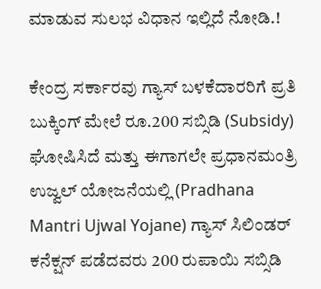ಮಾಡುವ ಸುಲಭ ವಿಧಾನ ಇಲ್ಲಿದೆ ನೋಡಿ.!

ಕೇಂದ್ರ ಸರ್ಕಾರವು ಗ್ಯಾಸ್ ಬಳಕೆದಾರರಿಗೆ ಪ್ರತಿ ಬುಕ್ಕಿಂಗ್ ಮೇಲೆ ರೂ.200 ಸಬ್ಸಿಡಿ (Subsidy) ಘೋಷಿಸಿದೆ ಮತ್ತು ಈಗಾಗಲೇ ಪ್ರಧಾನಮಂತ್ರಿ ಉಜ್ವಲ್ ಯೋಜನೆಯಲ್ಲಿ (Pradhana Mantri Ujwal Yojane) ಗ್ಯಾಸ್ ಸಿಲಿಂಡರ್ ಕನೆಕ್ಷನ್ ಪಡೆದವರು 200 ರುಪಾಯಿ ಸಬ್ಸಿಡಿ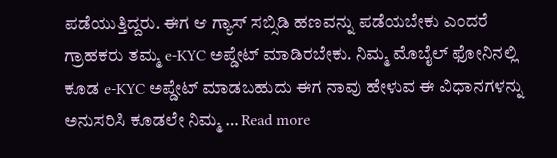ಪಡೆಯುತ್ತಿದ್ದರು. ಈಗ ಆ ಗ್ಯಾಸ್ ಸಬ್ಸಿಡಿ ಹಣವನ್ನು ಪಡೆಯಬೇಕು ಎಂದರೆ ಗ್ರಾಹಕರು ತಮ್ಮ e-KYC ಅಪ್ಡೇಟ್ ಮಾಡಿರಬೇಕು. ನಿಮ್ಮ ಮೊಬೈಲ್ ಫೋನಿನಲ್ಲಿ ಕೂಡ e-KYC ಅಪ್ಡೇಟ್ ಮಾಡಬಹುದು ಈಗ ನಾವು ಹೇಳುವ ಈ ವಿಧಾನಗಳನ್ನು ಅನುಸರಿಸಿ ಕೂಡಲೇ ನಿಮ್ಮ … Read more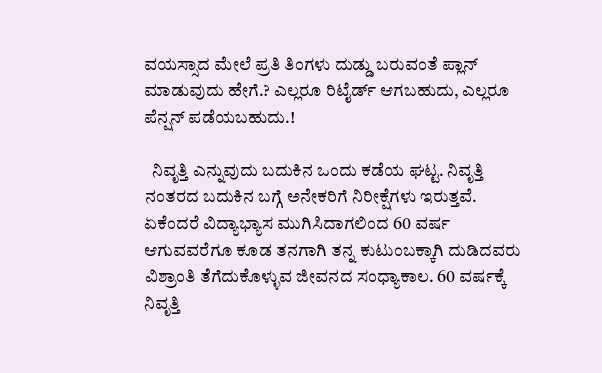ವಯಸ್ಸಾದ ಮೇಲೆ ಪ್ರತಿ ತಿಂಗಳು ದುಡ್ಡು ಬರುವಂತೆ ಪ್ಲಾನ್ ಮಾಡುವುದು ಹೇಗೆ.? ಎಲ್ಲರೂ ರಿಟೈರ್ಡ್ ಆಗಬಹುದು, ಎಲ್ಲರೂ ಪೆನ್ಷನ್ ಪಡೆಯಬಹುದು.!

  ನಿವೃತ್ತಿ ಎನ್ನುವುದು ಬದುಕಿನ ಒಂದು ಕಡೆಯ ಘಟ್ಟ. ನಿವೃತ್ತಿ ನಂತರದ ಬದುಕಿನ ಬಗ್ಗೆ ಅನೇಕರಿಗೆ ನಿರೀಕ್ಷೆಗಳು ಇರುತ್ತವೆ. ಏಕೆಂದರೆ ವಿದ್ಯಾಭ್ಯಾಸ ಮುಗಿಸಿದಾಗಲಿಂದ 60 ವರ್ಷ ಆಗುವವರೆಗೂ ಕೂಡ ತನಗಾಗಿ ತನ್ನ ಕುಟುಂಬಕ್ಕಾಗಿ ದುಡಿದವರು ವಿಶ್ರಾಂತಿ ತೆಗೆದುಕೊಳ್ಳುವ ಜೀವನದ ಸಂಧ್ಯಾಕಾಲ. 60 ವರ್ಷಕ್ಕೆ ನಿವೃತ್ತಿ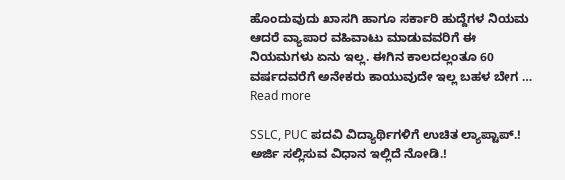ಹೊಂದುವುದು ಖಾಸಗಿ ಹಾಗೂ ಸರ್ಕಾರಿ ಹುದ್ದೆಗಳ ನಿಯಮ ಆದರೆ ವ್ಯಾಪಾರ ವಹಿವಾಟು ಮಾಡುವವರಿಗೆ ಈ ನಿಯಮಗಳು ಏನು ಇಲ್ಲ. ಈಗಿನ ಕಾಲದಲ್ಲಂತೂ 60 ವರ್ಷದವರೆಗೆ ಅನೇಕರು ಕಾಯುವುದೇ ಇಲ್ಲ ಬಹಳ ಬೇಗ … Read more

SSLC, PUC ಪದವಿ ವಿದ್ಯಾರ್ಥಿಗಳಿಗೆ ಉಚಿತ ಲ್ಯಾಪ್ಟಾಪ್.! ಅರ್ಜಿ ಸಲ್ಲಿಸುವ ವಿಧಾನ ಇಲ್ಲಿದೆ ನೋಡಿ.!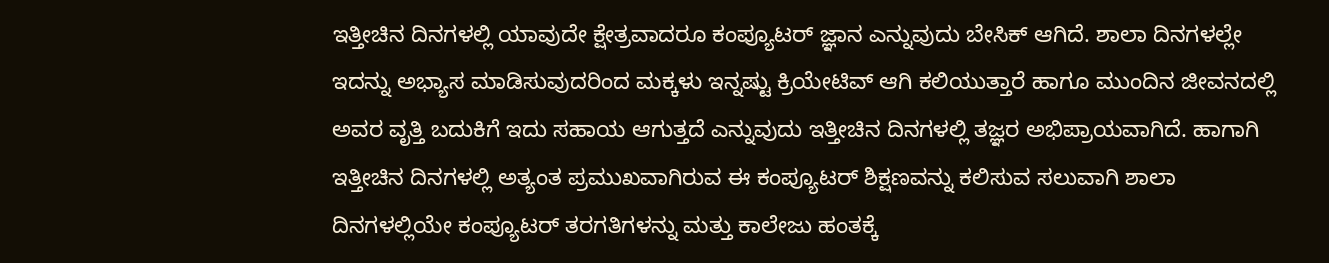ಇತ್ತೀಚಿನ ದಿನಗಳಲ್ಲಿ ಯಾವುದೇ ಕ್ಷೇತ್ರವಾದರೂ ಕಂಪ್ಯೂಟರ್ ಜ್ಞಾನ ಎನ್ನುವುದು ಬೇಸಿಕ್ ಆಗಿದೆ. ಶಾಲಾ ದಿನಗಳಲ್ಲೇ ಇದನ್ನು ಅಭ್ಯಾಸ ಮಾಡಿಸುವುದರಿಂದ ಮಕ್ಕಳು ಇನ್ನಷ್ಟು ಕ್ರಿಯೇಟಿವ್ ಆಗಿ ಕಲಿಯುತ್ತಾರೆ ಹಾಗೂ ಮುಂದಿನ ಜೀವನದಲ್ಲಿ ಅವರ ವೃತ್ತಿ ಬದುಕಿಗೆ ಇದು ಸಹಾಯ ಆಗುತ್ತದೆ ಎನ್ನುವುದು ಇತ್ತೀಚಿನ ದಿನಗಳಲ್ಲಿ ತಜ್ಞರ ಅಭಿಪ್ರಾಯವಾಗಿದೆ. ಹಾಗಾಗಿ ಇತ್ತೀಚಿನ ದಿನಗಳಲ್ಲಿ ಅತ್ಯಂತ ಪ್ರಮುಖವಾಗಿರುವ ಈ ಕಂಪ್ಯೂಟರ್ ಶಿಕ್ಷಣವನ್ನು ಕಲಿಸುವ ಸಲುವಾಗಿ ಶಾಲಾ ದಿನಗಳಲ್ಲಿಯೇ ಕಂಪ್ಯೂಟರ್ ತರಗತಿಗಳನ್ನು ಮತ್ತು ಕಾಲೇಜು ಹಂತಕ್ಕೆ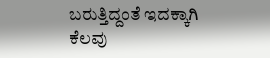ಬರುತ್ತಿದ್ದಂತೆ ಇದಕ್ಕಾಗಿ ಕೆಲವು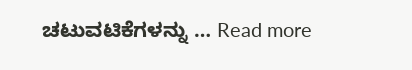ಚಟುವಟಿಕೆಗಳನ್ನು … Read more